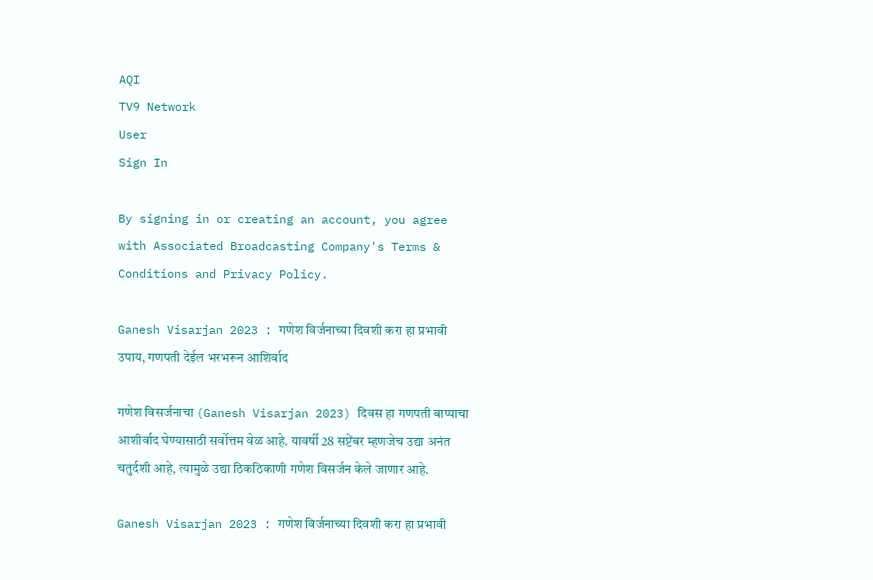AQI
TV9 Network
User
Sign In

By signing in or creating an account, you agree with Associated Broadcasting Company's Terms & Conditions and Privacy Policy.

Ganesh Visarjan 2023 : गणेश विर्जनाच्या दिवशी करा हा प्रभावी उपाय, गणपती देईल भरभरून आशिर्वाद

गणेश विसर्जनाचा (Ganesh Visarjan 2023) दिवस हा गणपती बाप्पाचा आशीर्वाद घेण्यासाठी सर्वोत्तम वेळ आहे. यावर्षी 28 सप्टेंबर म्हणजेच उद्या अनंत चतुर्दशी आहे, त्यामुळे उद्या ठिकठिकाणी गणेश विसर्जन केले जाणार आहे.

Ganesh Visarjan 2023 : गणेश विर्जनाच्या दिवशी करा हा प्रभावी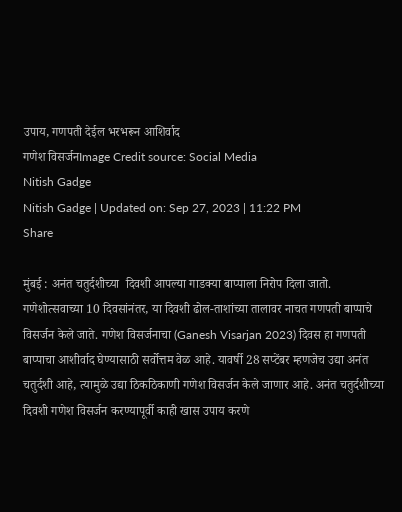उपाय, गणपती देईल भरभरून आशिर्वाद
गणेश विसर्जनImage Credit source: Social Media
Nitish Gadge
Nitish Gadge | Updated on: Sep 27, 2023 | 11:22 PM
Share

मुंबई : अनंत चतुर्दशीच्या  दिवशी आपल्या गाडक्या बाप्पाला निरोप दिला जातो. गणेशोत्सवाच्या 10 दिवसांनंतर, या दिवशी ढोल-ताशांच्या तालावर नाचत गणपती बाप्पाचे विसर्जन केले जाते. गणेश विसर्जनाचा (Ganesh Visarjan 2023) दिवस हा गणपती बाप्पाचा आशीर्वाद घेण्यासाठी सर्वोत्तम वेळ आहे. यावर्षी 28 सप्टेंबर म्हणजेच उद्या अनंत चतुर्दशी आहे, त्यामुळे उद्या ठिकठिकाणी गणेश विसर्जन केले जाणार आहे. अनंत चतुर्दशीच्या दिवशी गणेश विसर्जन करण्यापूर्वी काही खास उपाय करणे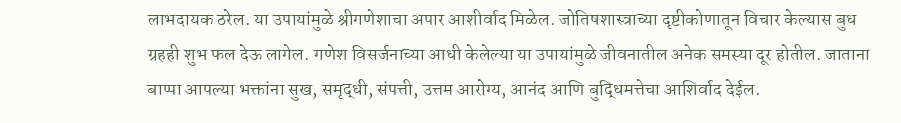लाभदायक ठरेल. या उपायांमुळे श्रीगणेशाचा अपार आशीर्वाद मिळेल. जोतिषशास्त्राच्या दृष्टीकोणातून विचार केल्यास बुध ग्रहही शुभ फल देऊ लागेल. गणेश विसर्जनाच्या आधी केलेल्या या उपायांमुळे जीवनातील अनेक समस्या दूर होतील. जाताना बाप्पा आपल्या भक्तांना सुख, समृद्धी, संपत्ती, उत्तम आरोग्य, आनंद आणि बुद्धिमत्तेचा आशिर्वाद देईल.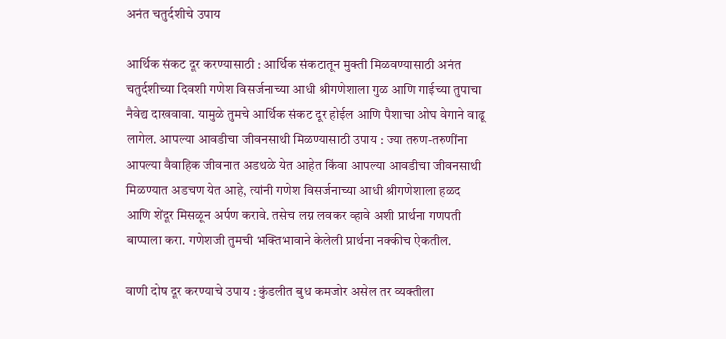अनंत चतुर्दशीचे उपाय

आर्थिक संकट दूर करण्यासाठी : आर्थिक संकटातून मुक्ती मिळवण्यासाठी अनंत चतुर्दशीच्या दिवशी गणेश विसर्जनाच्या आधी श्रीगणेशाला गुळ आणि गाईच्या तुपाचा नैवेद्य दाखवावा. यामुळे तुमचे आर्थिक संकट दूर होईल आणि पैशाचा ओघ वेगाने वाढू लागेल. आपल्या आवडीचा जीवनसाथी मिळण्यासाठी उपाय : ज्या तरुण-तरुणींना आपल्या वैवाहिक जीवनात अडथळे येत आहेत किंवा आपल्या आवडीचा जीवनसाथी मिळण्यात अडचण येत आहे, त्यांनी गणेश विसर्जनाच्या आधी श्रीगणेशाला हळद आणि शेंदूर मिसळून अर्पण करावे. तसेच लग्न लवकर व्हावे अशी प्रार्थना गणपती बाप्पाला करा. गणेशजी तुमची भक्तिभावाने केलेली प्रार्थना नक्कीच ऐकतील.

वाणी दोष दूर करण्याचे उपाय : कुंडलीत बुध कमजोर असेल तर व्यक्तीला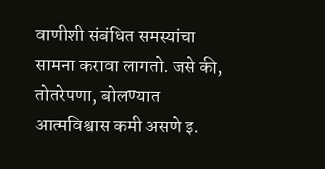वाणीशी संबंधित समस्यांचा सामना करावा लागतो. जसे की, तोतरेपणा, बोलण्यात आत्मविश्वास कमी असणे इ.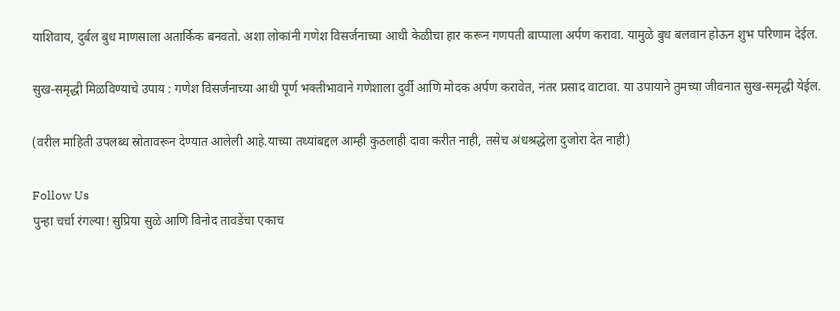याशिवाय, दुर्बल बुध माणसाला अतार्किक बनवतो. अशा लोकांनी गणेश विसर्जनाच्या आधी केळीचा हार करून गणपती बाप्पाला अर्पण करावा. यामुळे बुध बलवान होऊन शुभ परिणाम देईल.

सुख-समृद्धी मिळविण्याचे उपाय : गणेश विसर्जनाच्या आधी पूर्ण भक्तीभावाने गणेशाला दुर्वी आणि मोदक अर्पण करावेत, नंतर प्रसाद वाटावा. या उपायाने तुमच्या जीवनात सुख-समृद्धी येईल.

(वरील माहिती उपलब्ध स्रोतावरून देण्यात आलेली आहे.याच्या तथ्यांबद्दल आम्ही कुठलाही दावा करीत नाही, तसेच अंधश्रद्धेला दुजोरा देत नाही)

Follow Us
पुन्हा चर्चा रंगल्या! सुप्रिया सुळे आणि विनोद तावडेंचा एकाच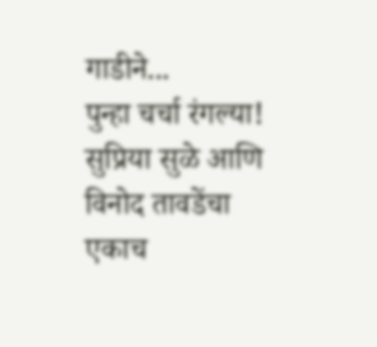गाडीने...
पुन्हा चर्चा रंगल्या! सुप्रिया सुळे आणि विनोद तावडेंचा एकाच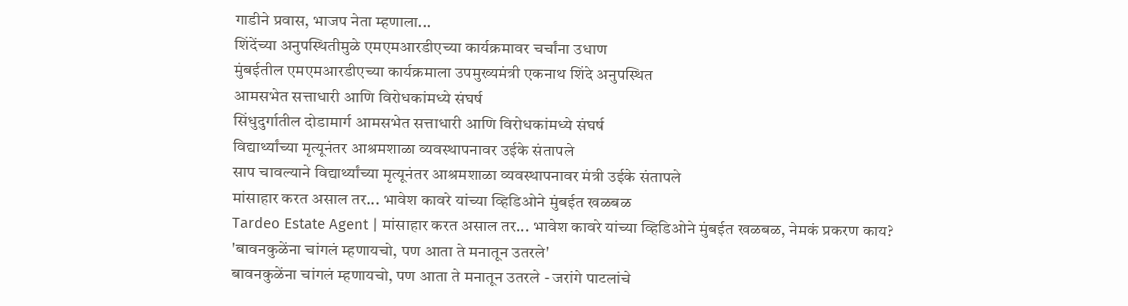गाडीने प्रवास, भाजप नेता म्हणाला...
शिंदेंच्या अनुपस्थितीमुळे एमएमआरडीएच्या कार्यक्रमावर चर्चांना उधाण
मुंबईतील एमएमआरडीएच्या कार्यक्रमाला उपमुख्यमंत्री एकनाथ शिंदे अनुपस्थित
आमसभेत सत्ताधारी आणि विरोधकांमध्ये संघर्ष
सिंधुदुर्गातील दोडामार्ग आमसभेत सत्ताधारी आणि विरोधकांमध्ये संघर्ष
विद्यार्थ्यांच्या मृत्यूनंतर आश्रमशाळा व्यवस्थापनावर उईके संतापले
साप चावल्याने विद्यार्थ्यांच्या मृत्यूनंतर आश्रमशाळा व्यवस्थापनावर मंत्री उईके संतापले
मांसाहार करत असाल तर... भावेश कावरे यांच्या व्हिडिओने मुंबईत खळबळ
Tardeo Estate Agent | मांसाहार करत असाल तर... भावेश कावरे यांच्या व्हिडिओने मुंबईत खळबळ, नेमकं प्रकरण काय?
'बावनकुळेंना चांगलं म्हणायचो, पण आता ते मनातून उतरले'
बावनकुळेंना चांगलं म्हणायचो, पण आता ते मनातून उतरले - जरांगे पाटलांचे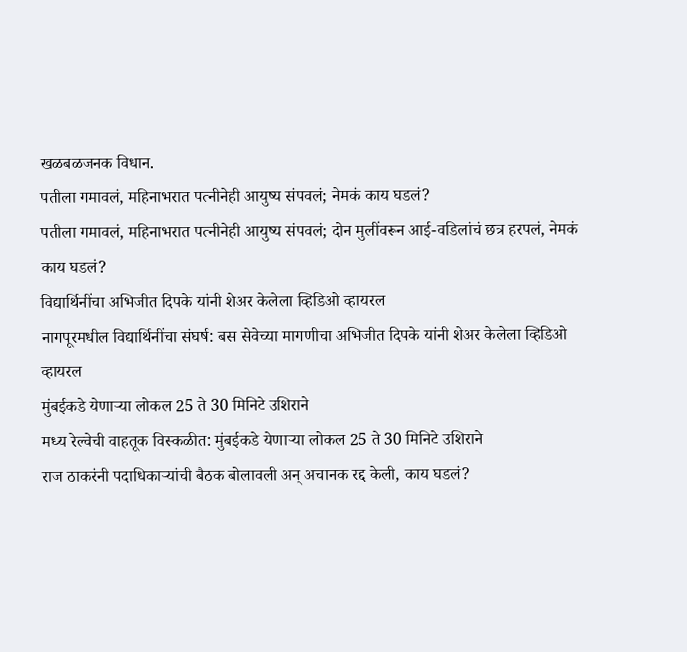खळबळजनक विधान.
पतीला गमावलं, महिनाभरात पत्नीनेही आयुष्य संपवलं; नेमकं काय घडलं?
पतीला गमावलं, महिनाभरात पत्नीनेही आयुष्य संपवलं; दोन मुलींवरून आई-वडिलांचं छत्र हरपलं, नेमकं काय घडलं?
विद्यार्थिनींचा अभिजीत दिपके यांनी शेअर केलेला व्हिडिओ व्हायरल
नागपूरमधील विद्यार्थिनींचा संघर्ष: बस सेवेच्या मागणीचा अभिजीत दिपके यांनी शेअर केलेला व्हिडिओ व्हायरल
मुंबईकडे येणाऱ्या लोकल 25 ते 30 मिनिटे उशिराने
मध्य रेल्वेची वाहतूक विस्कळीत: मुंबईकडे येणाऱ्या लोकल 25 ते 30 मिनिटे उशिराने
राज ठाकरंनी पदाधिकाऱ्यांची बैठक बोलावली अन् अचानक रद्द केली, काय घडलं?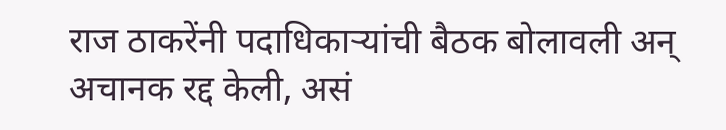राज ठाकरेंनी पदाधिकाऱ्यांची बैठक बोलावली अन् अचानक रद्द केली, असं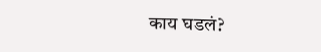काय घडलं?